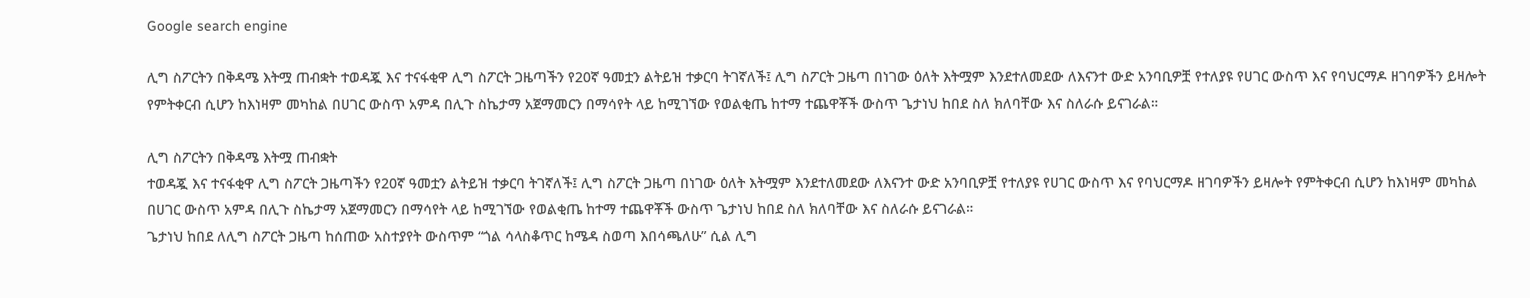Google search engine

ሊግ ስፖርትን በቅዳሜ እትሟ ጠብቋት ተወዳጇ እና ተናፋቂዋ ሊግ ስፖርት ጋዜጣችን የ20ኛ ዓመቷን ልትይዝ ተቃርባ ትገኛለች፤ ሊግ ስፖርት ጋዜጣ በነገው ዕለት እትሟም እንደተለመደው ለእናንተ ውድ አንባቢዎቿ የተለያዩ የሀገር ውስጥ እና የባህርማዶ ዘገባዎችን ይዛሎት የምትቀርብ ሲሆን ከእነዛም መካከል በሀገር ውስጥ አምዳ በሊጉ ስኬታማ አጀማመርን በማሳየት ላይ ከሚገኘው የወልቂጤ ከተማ ተጨዋቾች ውስጥ ጌታነህ ከበደ ስለ ክለባቸው እና ስለራሱ ይናገራል።

ሊግ ስፖርትን በቅዳሜ እትሟ ጠብቋት
ተወዳጇ እና ተናፋቂዋ ሊግ ስፖርት ጋዜጣችን የ20ኛ ዓመቷን ልትይዝ ተቃርባ ትገኛለች፤ ሊግ ስፖርት ጋዜጣ በነገው ዕለት እትሟም እንደተለመደው ለእናንተ ውድ አንባቢዎቿ የተለያዩ የሀገር ውስጥ እና የባህርማዶ ዘገባዎችን ይዛሎት የምትቀርብ ሲሆን ከእነዛም መካከል በሀገር ውስጥ አምዳ በሊጉ ስኬታማ አጀማመርን በማሳየት ላይ ከሚገኘው የወልቂጤ ከተማ ተጨዋቾች ውስጥ ጌታነህ ከበደ ስለ ክለባቸው እና ስለራሱ ይናገራል።
ጌታነህ ከበደ ለሊግ ስፖርት ጋዜጣ ከሰጠው አስተያየት ውስጥም “ጎል ሳላስቆጥር ከሜዳ ስወጣ እበሳጫለሁ” ሲል ሊግ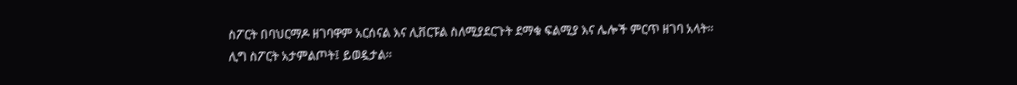ስፖርት በባህርማዶ ዘገባዋም አርሰናል እና ሊቨርፑል ስለሚያደርጉት ደማቁ ፍልሚያ እና ሌሎች ምርጥ ዘገባ አላት።
ሊግ ስፖርት አታምልጦት፤ ይወዷታል።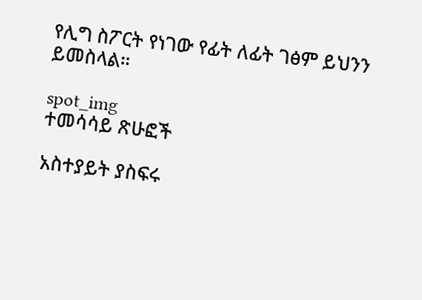የሊግ ስፖርት የነገው የፊት ለፊት ገፅም ይህንን ይመስላል።

spot_img
ተመሳሳይ ጽሁፎች

አስተያይት ያስፍሩ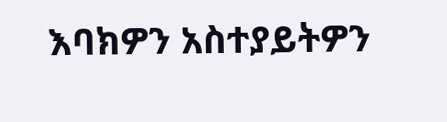እባክዎን አስተያይትዎን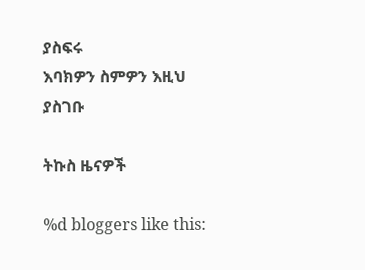ያስፍሩ
እባክዎን ስምዎን እዚህ ያስገቡ

ትኩስ ዜናዎች

%d bloggers like this: